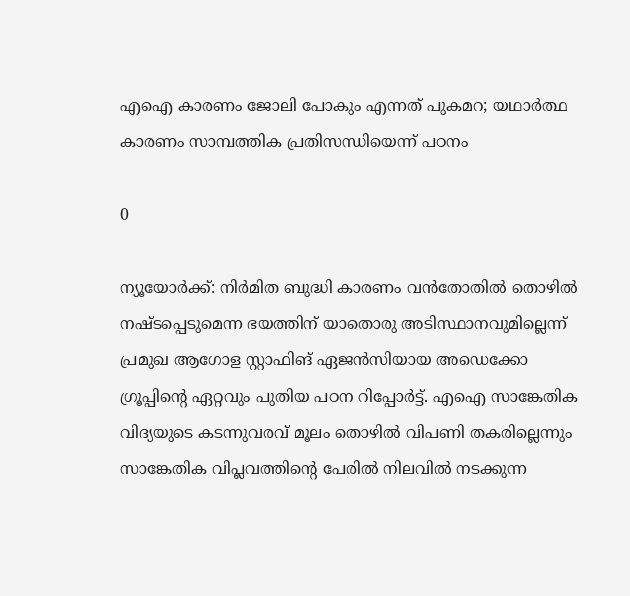എഐ കാരണം ജോലി പോകും എന്നത് പുകമറ; യഥാര്‍ത്ഥ കാരണം സാമ്പത്തിക പ്രതിസന്ധിയെന്ന് പഠനം

0

ന്യൂയോര്‍ക്ക്: നിര്‍മിത ബുദ്ധി കാരണം വന്‍തോതില്‍ തൊഴില്‍ നഷ്ടപ്പെടുമെന്ന ഭയത്തിന് യാതൊരു അടിസ്ഥാനവുമില്ലെന്ന് പ്രമുഖ ആഗോള സ്റ്റാഫിങ് ഏജന്‍സിയായ അഡെക്കോ ഗ്രൂപ്പിന്റെ ഏറ്റവും പുതിയ പഠന റിപ്പോര്‍ട്ട്. എഐ സാങ്കേതിക വിദ്യയുടെ കടന്നുവരവ് മൂലം തൊഴില്‍ വിപണി തകരില്ലെന്നും സാങ്കേതിക വിപ്ലവത്തിന്റെ പേരില്‍ നിലവില്‍ നടക്കുന്ന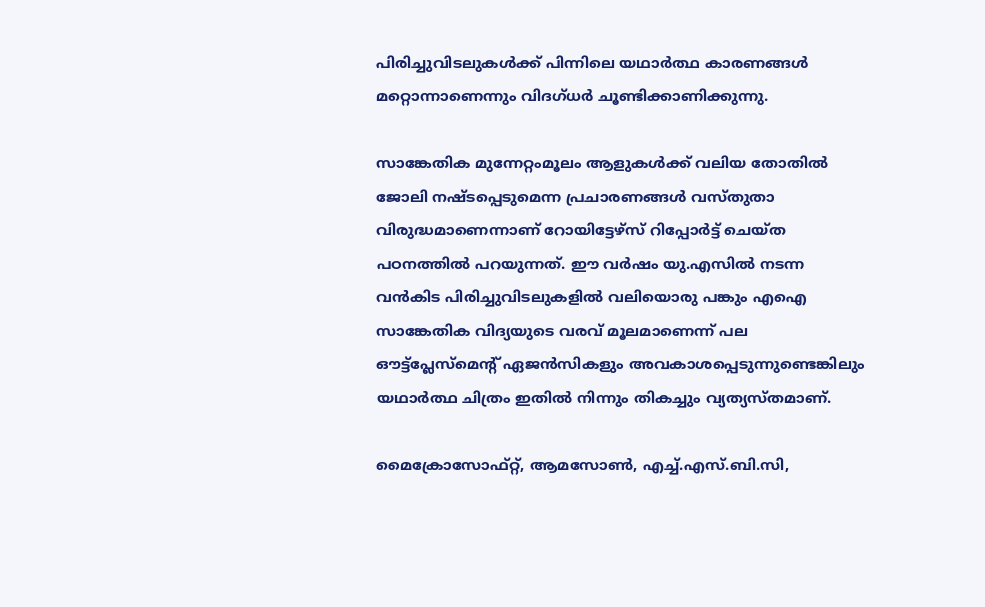പിരിച്ചുവിടലുകള്‍ക്ക് പിന്നിലെ യഥാര്‍ത്ഥ കാരണങ്ങള്‍ മറ്റൊന്നാണെന്നും വിദഗ്ധര്‍ ചൂണ്ടിക്കാണിക്കുന്നു.

സാങ്കേതിക മുന്നേറ്റംമൂലം ആളുകള്‍ക്ക് വലിയ തോതില്‍ ജോലി നഷ്ടപ്പെടുമെന്ന പ്രചാരണങ്ങള്‍ വസ്തുതാ വിരുദ്ധമാണെന്നാണ് റോയിട്ടേഴ്‌സ് റിപ്പോര്‍ട്ട് ചെയ്ത പഠനത്തില്‍ പറയുന്നത്. ഈ വര്‍ഷം യു.എസില്‍ നടന്ന വന്‍കിട പിരിച്ചുവിടലുകളില്‍ വലിയൊരു പങ്കും എഐ സാങ്കേതിക വിദ്യയുടെ വരവ് മൂലമാണെന്ന് പല ഔട്ട്പ്ലേസ്മെന്റ് ഏജന്‍സികളും അവകാശപ്പെടുന്നുണ്ടെങ്കിലും യഥാര്‍ത്ഥ ചിത്രം ഇതില്‍ നിന്നും തികച്ചും വ്യത്യസ്തമാണ്.

മൈക്രോസോഫ്റ്റ്, ആമസോണ്‍, എച്ച്.എസ്.ബി.സി,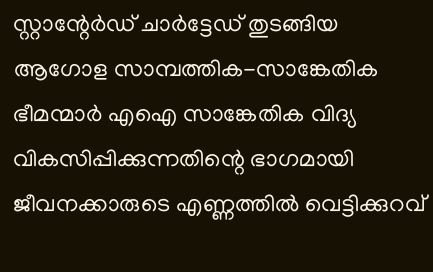സ്റ്റാന്റേര്‍ഡ് ചാര്‍ട്ടേഡ് തുടങ്ങിയ ആഗോള സാമ്പത്തിക-സാങ്കേതിക ഭീമന്മാര്‍ എഐ സാങ്കേതിക വിദ്യ വികസിപ്പിക്കുന്നതിന്റെ ഭാഗമായി ജീവനക്കാരുടെ എണ്ണത്തില്‍ വെട്ടിക്കുറവ്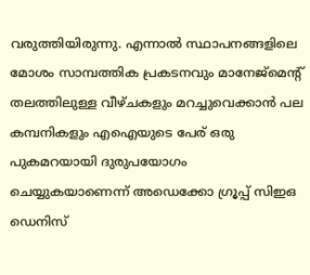വരുത്തിയിരുന്നു. എന്നാല്‍ സ്ഥാപനങ്ങളിലെ മോശം സാമ്പത്തിക പ്രകടനവും മാനേജ്മെന്റ് തലത്തിലുള്ള വീഴ്ചകളും മറച്ചുവെക്കാന്‍ പല കമ്പനികളും എഐയുടെ പേര് ഒരു പുകമറയായി ദുരുപയോഗം ചെയ്യുകയാണെന്ന് അഡെക്കോ ഗ്രൂപ്പ് സിഇഒ ഡെനിസ്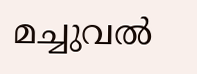മച്ചുവല്‍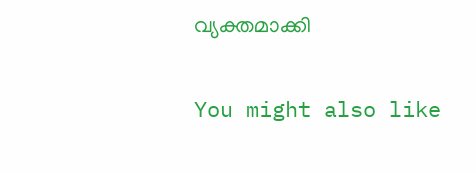വ്യക്തമാക്കി

You might also like